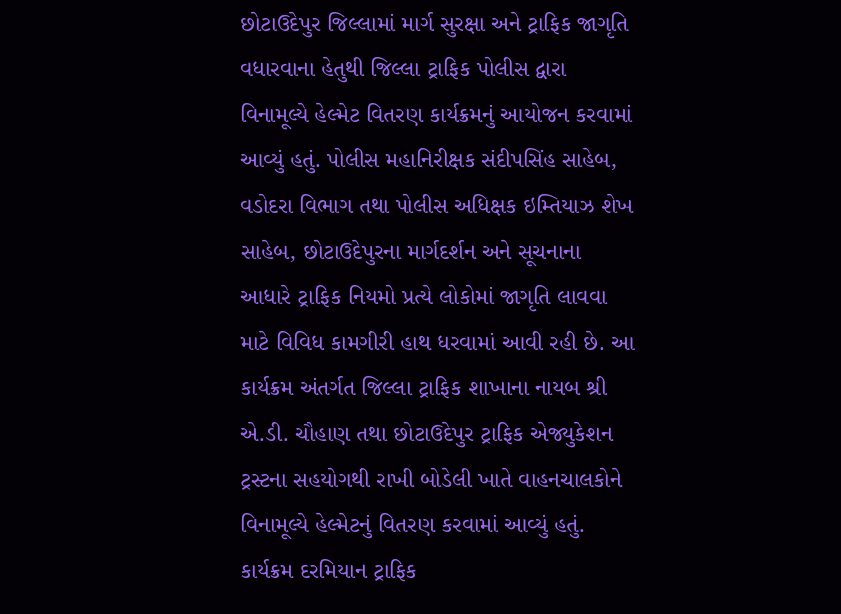છોટાઉદેપુર જિલ્લામાં માર્ગ સુરક્ષા અને ટ્રાફિક જાગૃતિ વધારવાના હેતુથી જિલ્લા ટ્રાફિક પોલીસ દ્વારા વિનામૂલ્યે હેલ્મેટ વિતરણ કાર્યક્રમનું આયોજન કરવામાં આવ્યું હતું. પોલીસ મહાનિરીક્ષક સંદીપસિંહ સાહેબ, વડોદરા વિભાગ તથા પોલીસ અધિક્ષક ઇમ્તિયાઝ શેખ સાહેબ, છોટાઉદેપુરના માર્ગદર્શન અને સૂચનાના આધારે ટ્રાફિક નિયમો પ્રત્યે લોકોમાં જાગૃતિ લાવવા માટે વિવિધ કામગીરી હાથ ધરવામાં આવી રહી છે. આ કાર્યક્રમ અંતર્ગત જિલ્લા ટ્રાફિક શાખાના નાયબ શ્રી એ.ડી. ચૌહાણ તથા છોટાઉદેપુર ટ્રાફિક એજ્યુકેશન ટ્રસ્ટના સહયોગથી રાખી બોડેલી ખાતે વાહનચાલકોને વિનામૂલ્યે હેલ્મેટનું વિતરણ કરવામાં આવ્યું હતું. કાર્યક્રમ દરમિયાન ટ્રાફિક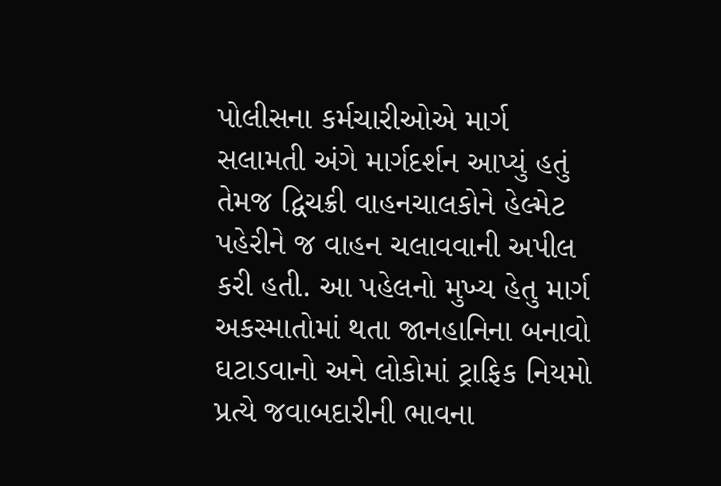પોલીસના કર્મચારીઓએ માર્ગ સલામતી અંગે માર્ગદર્શન આપ્યું હતું તેમજ દ્વિચક્રી વાહનચાલકોને હેલ્મેટ પહેરીને જ વાહન ચલાવવાની અપીલ કરી હતી. આ પહેલનો મુખ્ય હેતુ માર્ગ અકસ્માતોમાં થતા જાનહાનિના બનાવો ઘટાડવાનો અને લોકોમાં ટ્રાફિક નિયમો પ્રત્યે જવાબદારીની ભાવના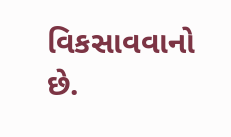વિકસાવવાનો છે.